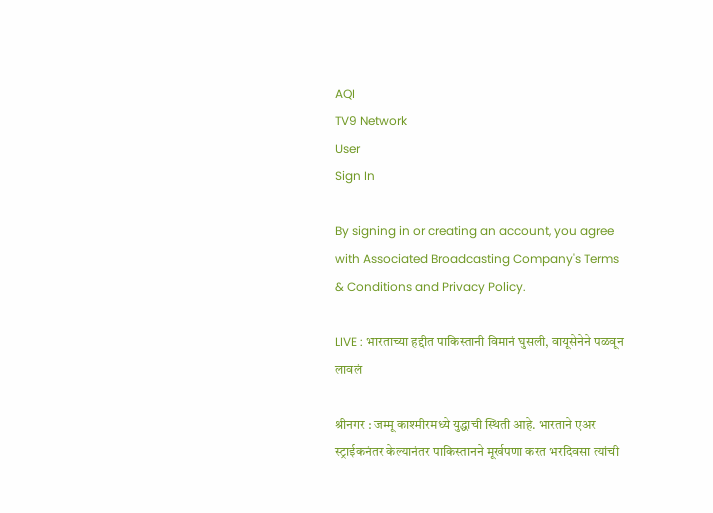AQI
TV9 Network
User
Sign In

By signing in or creating an account, you agree with Associated Broadcasting Company's Terms & Conditions and Privacy Policy.

LIVE : भारताच्या हद्दीत पाकिस्तानी विमानं घुसली, वायूसेनेने पळवून लावलं

श्रीनगर : जम्मू काश्मीरमध्ये युद्धाची स्थिती आहे. भारताने एअर स्ट्राईकनंतर केल्यानंतर पाकिस्तानने मूर्खपणा करत भरदिवसा त्यांची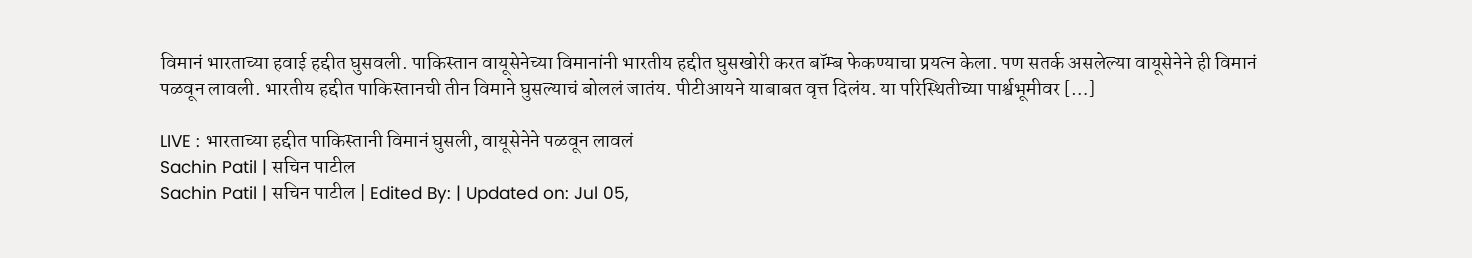विमानं भारताच्या हवाई हद्दीत घुसवली. पाकिस्तान वायूसेनेच्या विमानांनी भारतीय हद्दीत घुसखोरी करत बॉम्ब फेकण्याचा प्रयत्न केला. पण सतर्क असलेल्या वायूसेनेने ही विमानं पळवून लावली. भारतीय हद्दीत पाकिस्तानची तीन विमाने घुसल्याचं बोललं जातंय. पीटीआयने याबाबत वृत्त दिलंय. या परिस्थितीच्या पार्श्वभूमीवर […]

LIVE : भारताच्या हद्दीत पाकिस्तानी विमानं घुसली, वायूसेनेने पळवून लावलं
Sachin Patil | सचिन पाटील
Sachin Patil | सचिन पाटील | Edited By: | Updated on: Jul 05,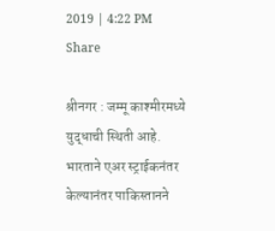2019 | 4:22 PM
Share

श्रीनगर : जम्मू काश्मीरमध्ये युद्धाची स्थिती आहे. भारताने एअर स्ट्राईकनंतर केल्यानंतर पाकिस्तानने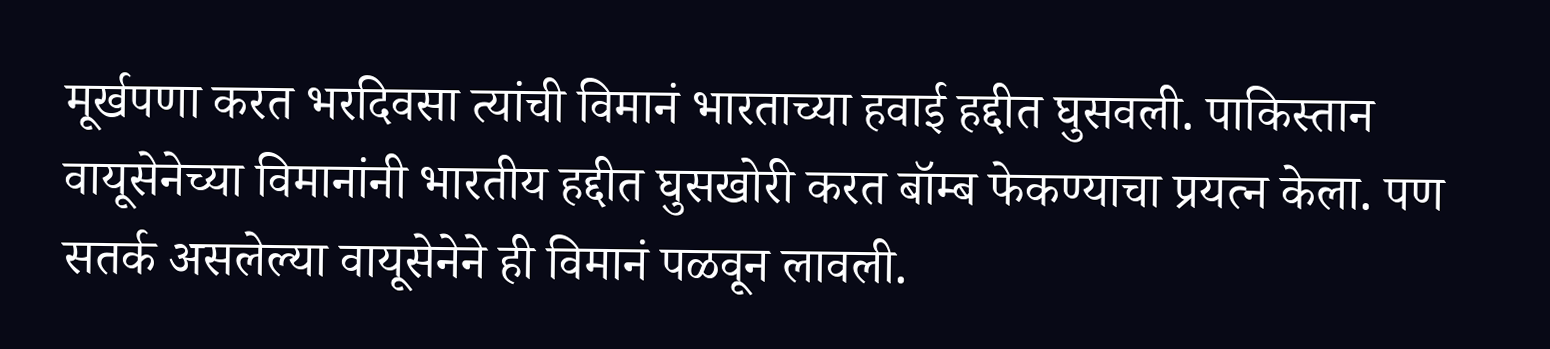मूर्खपणा करत भरदिवसा त्यांची विमानं भारताच्या हवाई हद्दीत घुसवली. पाकिस्तान वायूसेनेच्या विमानांनी भारतीय हद्दीत घुसखोरी करत बॉम्ब फेकण्याचा प्रयत्न केला. पण सतर्क असलेल्या वायूसेनेने ही विमानं पळवून लावली.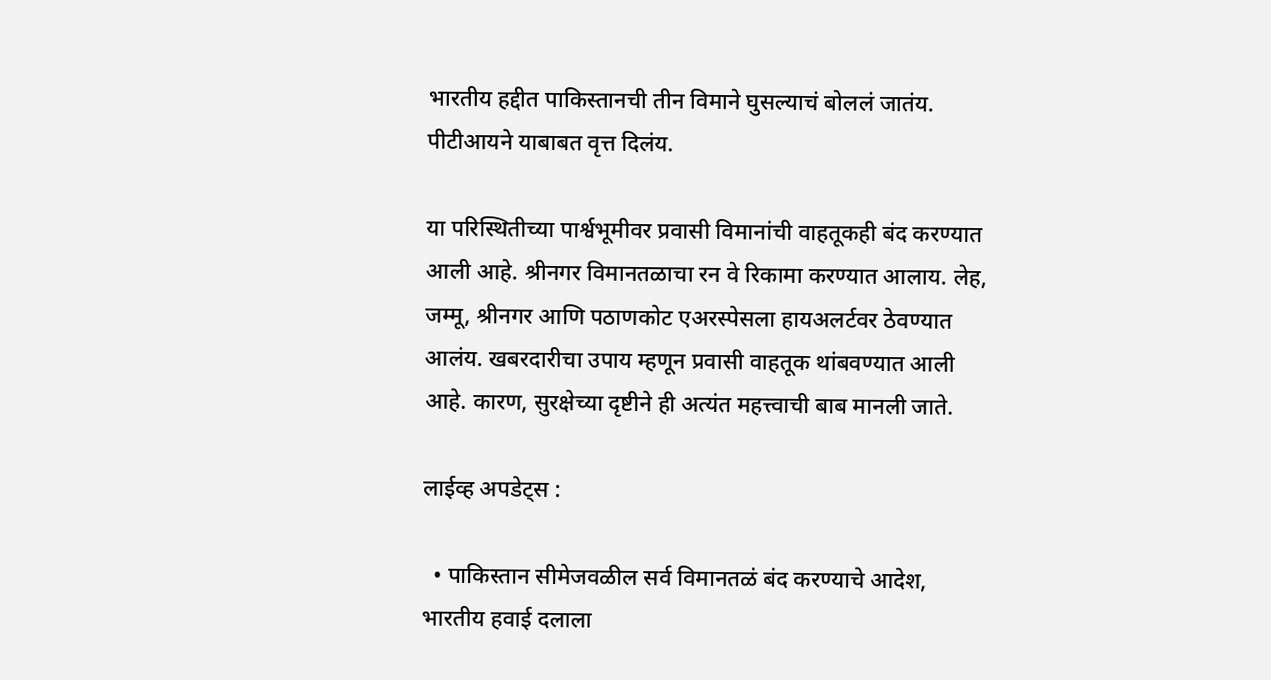भारतीय हद्दीत पाकिस्तानची तीन विमाने घुसल्याचं बोललं जातंय. पीटीआयने याबाबत वृत्त दिलंय.

या परिस्थितीच्या पार्श्वभूमीवर प्रवासी विमानांची वाहतूकही बंद करण्यात आली आहे. श्रीनगर विमानतळाचा रन वे रिकामा करण्यात आलाय. लेह, जम्मू, श्रीनगर आणि पठाणकोट एअरस्पेसला हायअलर्टवर ठेवण्यात आलंय. खबरदारीचा उपाय म्हणून प्रवासी वाहतूक थांबवण्यात आली आहे. कारण, सुरक्षेच्या दृष्टीने ही अत्यंत महत्त्वाची बाब मानली जाते.

लाईव्ह अपडेट्स :

  • पाकिस्तान सीमेजवळील सर्व विमानतळं बंद करण्याचे आदेश, भारतीय हवाई दलाला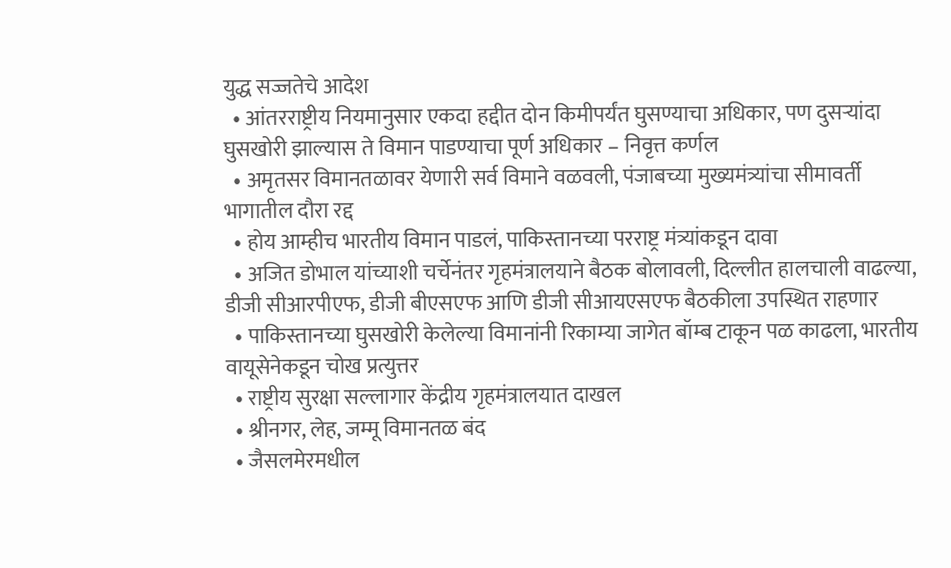युद्ध सज्जतेचे आदेश
  • आंतरराष्ट्रीय नियमानुसार एकदा हद्दीत दोन किमीपर्यंत घुसण्याचा अधिकार, पण दुसऱ्यांदा घुसखोरी झाल्यास ते विमान पाडण्याचा पूर्ण अधिकार – निवृत्त कर्णल
  • अमृतसर विमानतळावर येणारी सर्व विमाने वळवली, पंजाबच्या मुख्यमंत्र्यांचा सीमावर्ती भागातील दौरा रद्द
  • होय आम्हीच भारतीय विमान पाडलं, पाकिस्तानच्या परराष्ट्र मंत्र्यांकडून दावा
  • अजित डोभाल यांच्याशी चर्चेनंतर गृहमंत्रालयाने बैठक बोलावली, दिल्लीत हालचाली वाढल्या, डीजी सीआरपीएफ, डीजी बीएसएफ आणि डीजी सीआयएसएफ बैठकीला उपस्थित राहणार
  • पाकिस्तानच्या घुसखोरी केलेल्या विमानांनी रिकाम्या जागेत बॉम्ब टाकून पळ काढला, भारतीय वायूसेनेकडून चोख प्रत्युत्तर
  • राष्ट्रीय सुरक्षा सल्लागार केंद्रीय गृहमंत्रालयात दाखल
  • श्रीनगर, लेह, जम्मू विमानतळ बंद
  • जैसलमेरमधील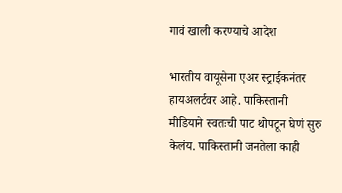गावं खाली करण्याचे आदेश

भारतीय वायूसेना एअर स्ट्राईकनंतर हायअलर्टवर आहे. पाकिस्तानी मीडियाने स्वतःची पाट थोपटून घेणं सुरु केलंय. पाकिस्तानी जनतेला काही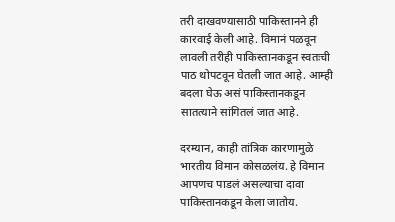तरी दाखवण्यासाठी पाकिस्तानने ही कारवाई केली आहे. विमानं पळवून लावली तरीही पाकिस्तानकडून स्वतःची पाठ थोपटवून घेतली जात आहे. आम्ही बदला घेऊ असं पाकिस्तानकडून सातत्याने सांगितलं जात आहे.

दरम्यान, काही तांत्रिक कारणामुळे भारतीय विमान कोसळलंय. हे विमान आपणच पाडलं असल्याचा दावा पाकिस्तानकडून केला जातोय.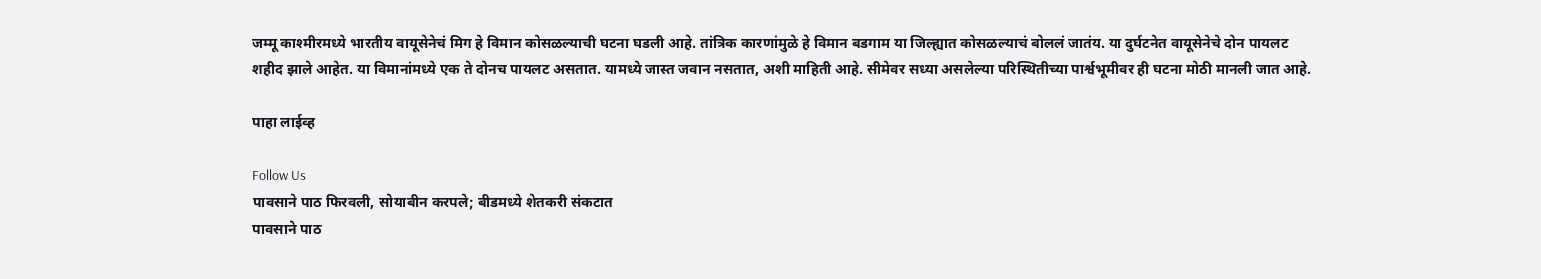जम्मू काश्मीरमध्ये भारतीय वायूसेनेचं मिग हे विमान कोसळल्याची घटना घडली आहे. तांत्रिक कारणांमुळे हे विमान बडगाम या जिल्ह्यात कोसळल्याचं बोललं जातंय. या दुर्घटनेत वायूसेनेचे दोन पायलट शहीद झाले आहेत. या विमानांमध्ये एक ते दोनच पायलट असतात. यामध्ये जास्त जवान नसतात, अशी माहिती आहे. सीमेवर सध्या असलेल्या परिस्थितीच्या पार्श्वभूमीवर ही घटना मोठी मानली जात आहे.

पाहा लाईव्ह

Follow Us
पावसाने पाठ फिरवली, सोयाबीन करपले; बीडमध्ये शेतकरी संकटात
पावसाने पाठ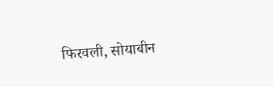फिरवली, सोयाबीन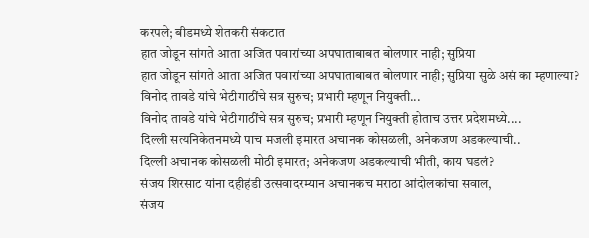करपले; बीडमध्ये शेतकरी संकटात
हात जोडून सांगते आता अजित पवारांच्या अपघाताबाबत बोलणार नाही; सुप्रिया
हात जोडून सांगते आता अजित पवारांच्या अपघाताबाबत बोलणार नाही; सुप्रिया सुळे असं का म्हणाल्या?
विनोद तावडे यांचे भेटीगाठींचे सत्र सुरुच; प्रभारी म्हणून नियुक्ती...
विनोद तावडे यांचे भेटीगाठींचे सत्र सुरुच; प्रभारी म्हणून नियुक्ती होताच उत्तर प्रदेशमध्ये....
दिल्ली सत्यनिकेतनमध्ये पाच मजली इमारत अचानक कोसळली, अनेकजण अडकल्याची..
दिल्ली अचानक कोसळली मोठी इमारत; अनेकजण अडकल्याची भीती, काय घडलं?
संजय शिरसाट यांना दहीहंडी उत्सवादरम्यान अचानकच मराठा आंदोलकांचा सवाल,
संजय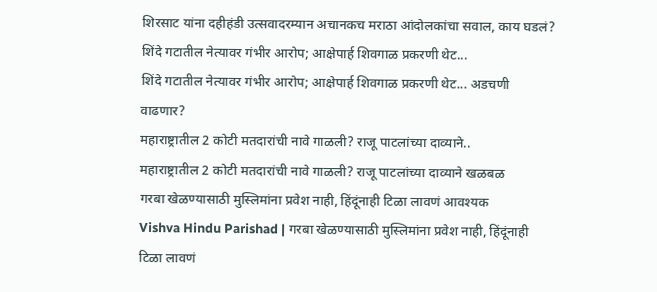शिरसाट यांना दहीहंडी उत्सवादरम्यान अचानकच मराठा आंदोलकांचा सवाल, काय घडलं?
शिंदे गटातील नेत्यावर गंभीर आरोप; आक्षेपार्ह शिवगाळ प्रकरणी थेट...
शिंदे गटातील नेत्यावर गंभीर आरोप; आक्षेपार्ह शिवगाळ प्रकरणी थेट... अडचणी वाढणार?
महाराष्ट्रातील 2 कोटी मतदारांची नावे गाळली? राजू पाटलांच्या दाव्याने..
महाराष्ट्रातील 2 कोटी मतदारांची नावे गाळली? राजू पाटलांच्या दाव्याने खळबळ
गरबा खेळण्यासाठी मुस्लिमांना प्रवेश नाही, हिंदूंनाही टिळा लावणं आवश्यक
Vishva Hindu Parishad | गरबा खेळण्यासाठी मुस्लिमांना प्रवेश नाही, हिंदूंनाही टिळा लावणं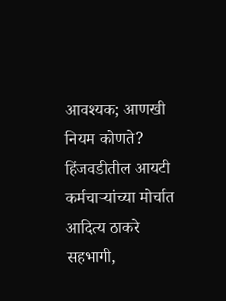आवश्यक; आणखी नियम कोणते?
हिंजवडीतील आयटी कर्मचाऱ्यांच्या मोर्चात आदित्य ठाकरे सहभागी,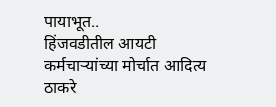पायाभूत..
हिंजवडीतील आयटी कर्मचाऱ्यांच्या मोर्चात आदित्य ठाकरे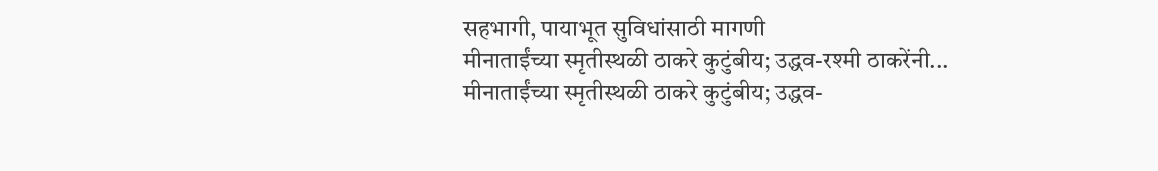सहभागी, पायाभूत सुविधांसाठी मागणी
मीनाताईंच्या स्मृतीस्थळी ठाकरे कुटुंबीय; उद्धव-रश्मी ठाकरेंनी...
मीनाताईंच्या स्मृतीस्थळी ठाकरे कुटुंबीय; उद्धव-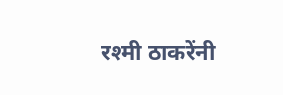रश्मी ठाकरेंनी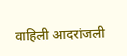वाहिली आदरांजली